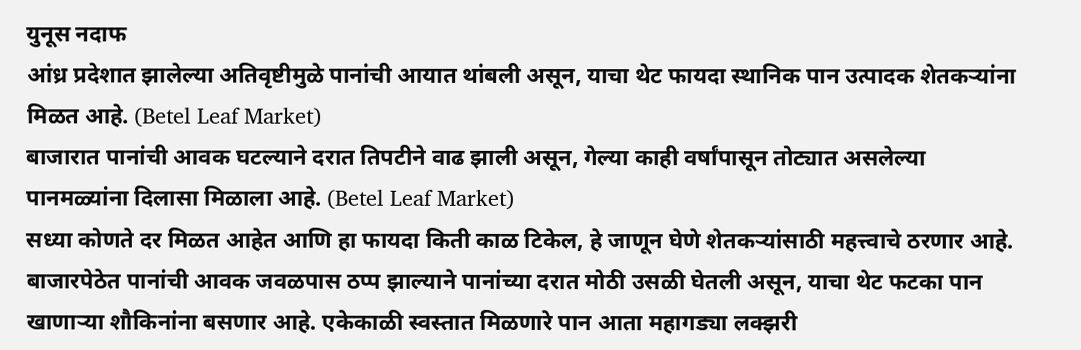युनूस नदाफ
आंध्र प्रदेशात झालेल्या अतिवृष्टीमुळे पानांची आयात थांबली असून, याचा थेट फायदा स्थानिक पान उत्पादक शेतकऱ्यांना मिळत आहे. (Betel Leaf Market)
बाजारात पानांची आवक घटल्याने दरात तिपटीने वाढ झाली असून, गेल्या काही वर्षांपासून तोट्यात असलेल्या पानमळ्यांना दिलासा मिळाला आहे. (Betel Leaf Market)
सध्या कोणते दर मिळत आहेत आणि हा फायदा किती काळ टिकेल, हे जाणून घेणे शेतकऱ्यांसाठी महत्त्वाचे ठरणार आहे.
बाजारपेठेत पानांची आवक जवळपास ठप्प झाल्याने पानांच्या दरात मोठी उसळी घेतली असून, याचा थेट फटका पान खाणाऱ्या शौकिनांना बसणार आहे. एकेकाळी स्वस्तात मिळणारे पान आता महागड्या लक्झरी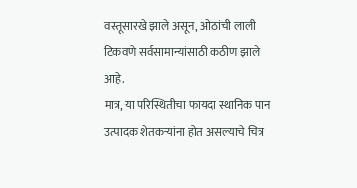वस्तूसारखे झाले असून, ओठांची लाली टिकवणे सर्वसामान्यांसाठी कठीण झाले आहे.
मात्र, या परिस्थितीचा फायदा स्थानिक पान उत्पादक शेतकऱ्यांना होत असल्याचे चित्र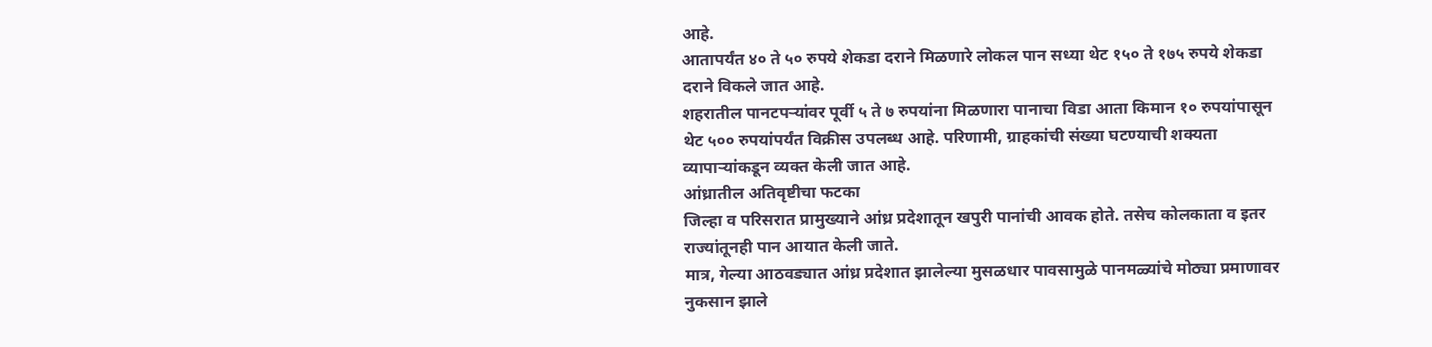आहे.
आतापर्यंत ४० ते ५० रुपये शेकडा दराने मिळणारे लोकल पान सध्या थेट १५० ते १७५ रुपये शेकडा दराने विकले जात आहे.
शहरातील पानटपऱ्यांवर पूर्वी ५ ते ७ रुपयांना मिळणारा पानाचा विडा आता किमान १० रुपयांपासून थेट ५०० रुपयांपर्यंत विक्रीस उपलब्ध आहे. परिणामी, ग्राहकांची संख्या घटण्याची शक्यता व्यापाऱ्यांकडून व्यक्त केली जात आहे.
आंध्रातील अतिवृष्टीचा फटका
जिल्हा व परिसरात प्रामुख्याने आंध्र प्रदेशातून खपुरी पानांची आवक होते. तसेच कोलकाता व इतर राज्यांतूनही पान आयात केली जाते.
मात्र, गेल्या आठवड्यात आंध्र प्रदेशात झालेल्या मुसळधार पावसामुळे पानमळ्यांचे मोठ्या प्रमाणावर नुकसान झाले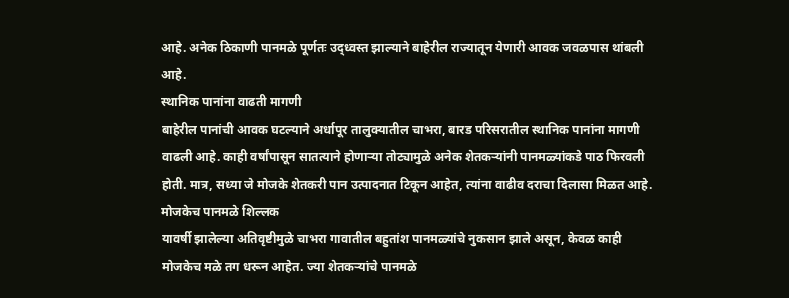आहे. अनेक ठिकाणी पानमळे पूर्णतः उद्ध्वस्त झाल्याने बाहेरील राज्यातून येणारी आवक जवळपास थांबली आहे.
स्थानिक पानांना वाढती मागणी
बाहेरील पानांची आवक घटल्याने अर्धापूर तालुक्यातील चाभरा, बारड परिसरातील स्थानिक पानांना मागणी वाढली आहे. काही वर्षांपासून सातत्याने होणाऱ्या तोट्यामुळे अनेक शेतकऱ्यांनी पानमळ्यांकडे पाठ फिरवली होती. मात्र, सध्या जे मोजके शेतकरी पान उत्पादनात टिकून आहेत, त्यांना वाढीव दराचा दिलासा मिळत आहे.
मोजकेच पानमळे शिल्लक
यावर्षी झालेल्या अतिवृष्टीमुळे चाभरा गावातील बहुतांश पानमळ्यांचे नुकसान झाले असून, केवळ काही मोजकेच मळे तग धरून आहेत. ज्या शेतकऱ्यांचे पानमळे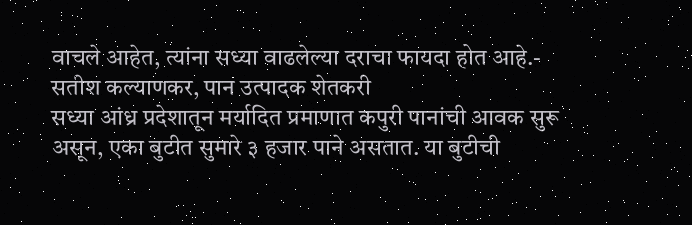वाचले आहेत, त्यांना सध्या वाढलेल्या दराचा फायदा होत आहे.- सतीश कल्याणकर, पान उत्पादक शेतकरी
सध्या आंध्र प्रदेशातून मर्यादित प्रमाणात कपुरी पानांची आवक सुरू असून, एका बुटीत सुमारे ३ हजार पाने असतात. या बुटीची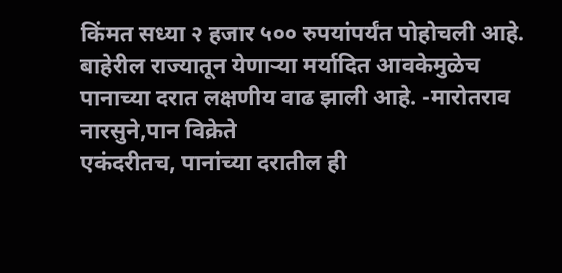किंमत सध्या २ हजार ५०० रुपयांपर्यंत पोहोचली आहे. बाहेरील राज्यातून येणाऱ्या मर्यादित आवकेमुळेच पानाच्या दरात लक्षणीय वाढ झाली आहे. -मारोतराव नारसुने,पान विक्रेते
एकंदरीतच, पानांच्या दरातील ही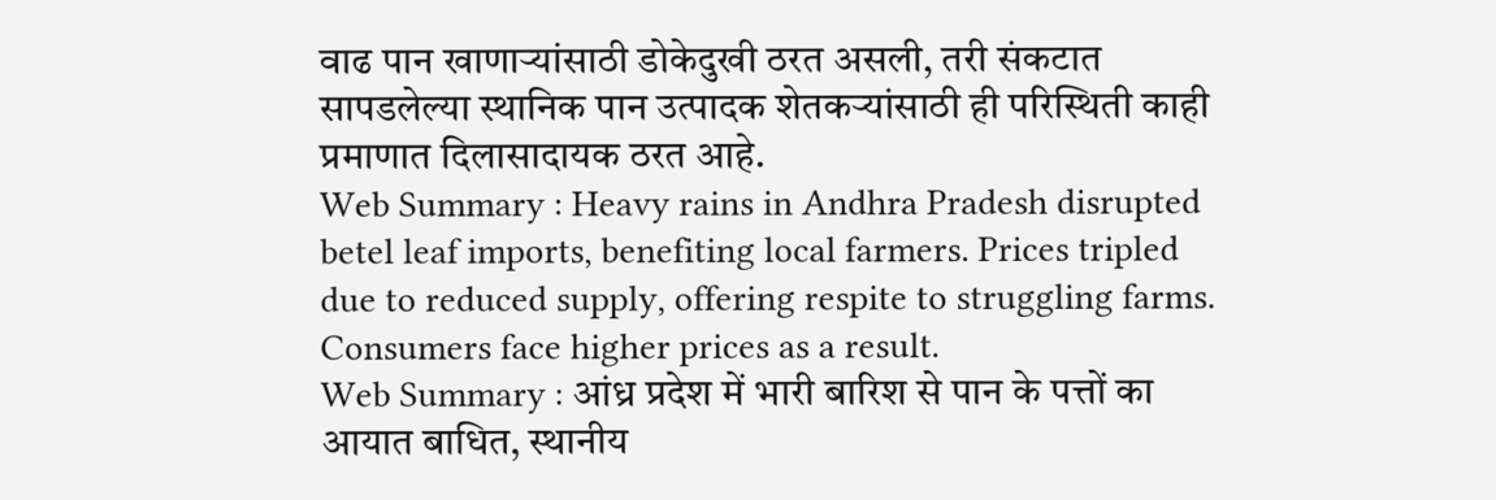वाढ पान खाणाऱ्यांसाठी डोकेदुखी ठरत असली, तरी संकटात सापडलेल्या स्थानिक पान उत्पादक शेतकऱ्यांसाठी ही परिस्थिती काही प्रमाणात दिलासादायक ठरत आहे.
Web Summary : Heavy rains in Andhra Pradesh disrupted betel leaf imports, benefiting local farmers. Prices tripled due to reduced supply, offering respite to struggling farms. Consumers face higher prices as a result.
Web Summary : आंध्र प्रदेश में भारी बारिश से पान के पत्तों का आयात बाधित, स्थानीय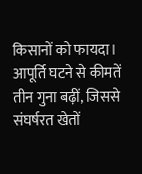किसानों को फायदा। आपूर्ति घटने से कीमतें तीन गुना बढ़ीं, जिससे संघर्षरत खेतों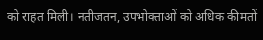को राहत मिली। नतीजतन, उपभोक्ताओं को अधिक कीमतों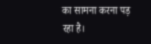का सामना करना पड़ रहा है।